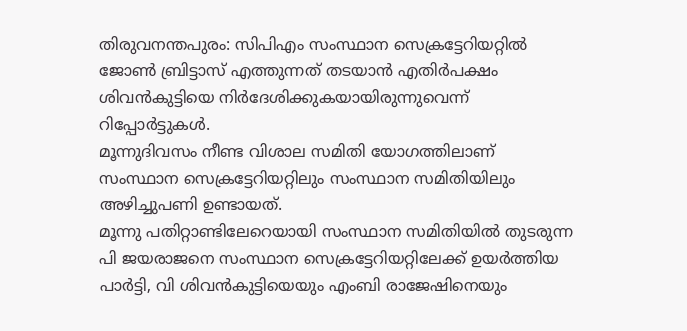തിരുവനന്തപുരം: സിപിഎം സംസ്ഥാന സെക്രട്ടേറിയറ്റിൽ ജോൺ ബ്രിട്ടാസ് എത്തുന്നത് തടയാൻ എതിർപക്ഷം ശിവൻകുട്ടിയെ നിർദേശിക്കുകയായിരുന്നുവെന്ന് റിപ്പോർട്ടുകൾ.
മൂന്നുദിവസം നീണ്ട വിശാല സമിതി യോഗത്തിലാണ് സംസ്ഥാന സെക്രട്ടേറിയറ്റിലും സംസ്ഥാന സമിതിയിലും അഴിച്ചുപണി ഉണ്ടായത്.
മൂന്നു പതിറ്റാണ്ടിലേറെയായി സംസ്ഥാന സമിതിയിൽ തുടരുന്ന പി ജയരാജനെ സംസ്ഥാന സെക്രട്ടേറിയറ്റിലേക്ക് ഉയർത്തിയ പാർട്ടി, വി ശിവൻകുട്ടിയെയും എംബി രാജേഷിനെയും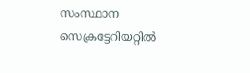സംസ്ഥാന സെക്രട്ടേറിയറ്റിൽ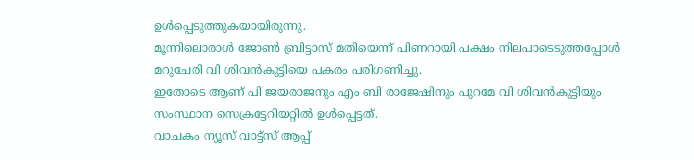ഉൾപ്പെടുത്തുകയായിരുന്നു.
മൂന്നിലൊരാൾ ജോൺ ബ്രിട്ടാസ് മതിയെന്ന് പിണറായി പക്ഷം നിലപാടെടുത്തപ്പോൾ മറുചേരി വി ശിവൻകുട്ടിയെ പകരം പരിഗണിച്ചു.
ഇതോടെ ആണ് പി ജയരാജനും എം ബി രാജേഷിനും പുറമേ വി ശിവൻകുട്ടിയും സംസ്ഥാന സെക്രട്ടേറിയറ്റിൽ ഉൾപ്പെട്ടത്.
വാചകം ന്യൂസ് വാട്ട്സ് ആപ്പ്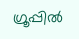ഗ്രൂപ്പിൽ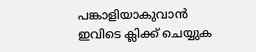പങ്കാളിയാകുവാൻ
ഇവിടെ ക്ലിക്ക് ചെയ്യുക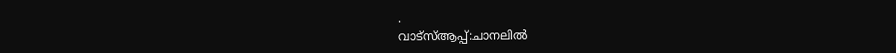.
വാട്സ്ആപ്പ്:ചാനലിൽ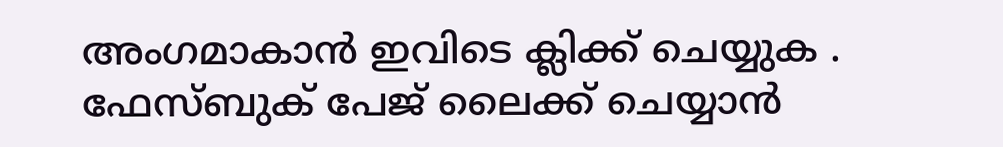അംഗമാകാൻ ഇവിടെ ക്ലിക്ക് ചെയ്യുക .
ഫേസ്ബുക് പേജ് ലൈക്ക് ചെയ്യാൻ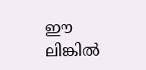ഈ ലിങ്കിൽ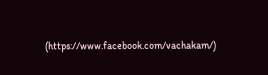(https://www.facebook.com/vachakam/)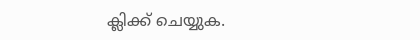ക്ലിക്ക് ചെയ്യുക.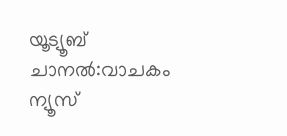യൂട്യൂബ് ചാനൽ:വാചകം ന്യൂസ്